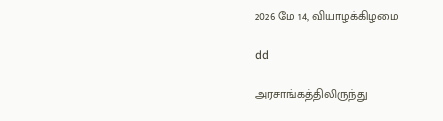2026 மே 14, வியாழக்கிழமை

dd

அரசாங்கத்திலிருந்து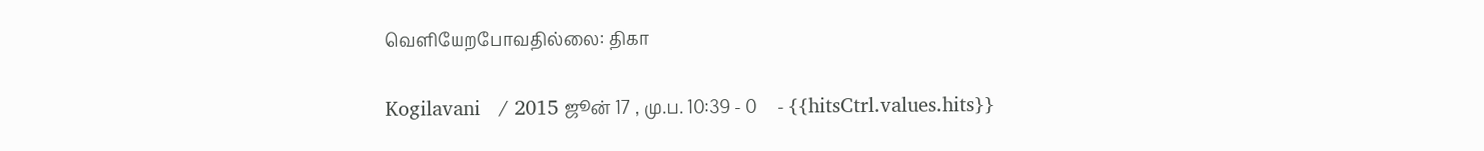வெளியேறபோவதில்லை: திகா

Kogilavani   / 2015 ஜூன் 17 , மு.ப. 10:39 - 0     - {{hitsCtrl.values.hits}}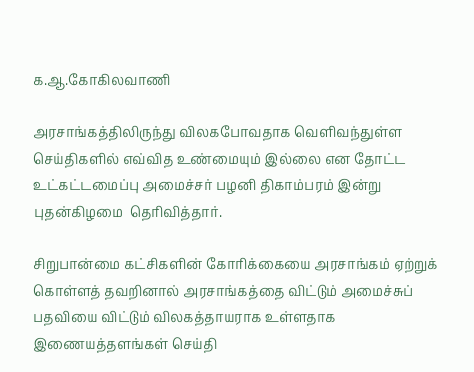க.ஆ.கோகிலவாணி

அரசாங்கத்திலிருந்து விலகபோவதாக வெளிவந்துள்ள செய்திகளில் எவ்வித உண்மையும் இல்லை என தோட்ட உட்கட்டமைப்பு அமைச்சர் பழனி திகாம்பரம் இன்று புதன்கிழமை  தெரிவித்தார்.

சிறுபான்மை கட்சிகளின் கோரிக்கையை அரசாங்கம் ஏற்றுக் கொள்ளத் தவறினால் அரசாங்கத்தை விட்டும் அமைச்சுப் பதவியை விட்டும் விலகத்தாயராக உள்ளதாக இணையத்தளங்கள் செய்தி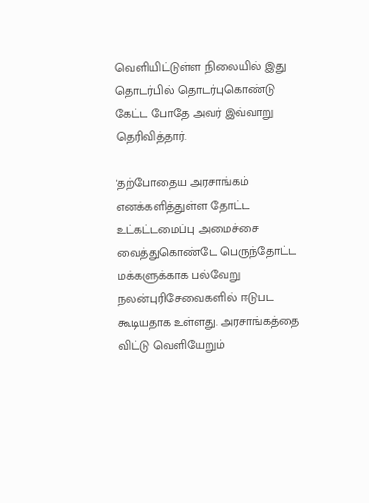வெளியிட்டுள்ள நிலையில் இது தொடர்பில் தொடர்புகொண்டு கேட்ட போதே அவர் இவ்வாறு தெரிவித்தார்.

'தற்போதைய அரசாங்கம் எனக்களித்துள்ள தோட்ட உட்கட்டமைப்பு அமைச்சை வைத்துகொண்டே பெருந்தோட்ட மக்களுக்காக பல்வேறு நலன்புரிசேவைகளில் ஈடுபட கூடியதாக உள்ளது. அரசாங்கத்தை விட்டு வெளியேறும்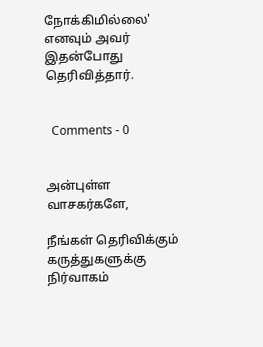நோக்கிமில்லை' எனவும் அவர் இதன்போது தெரிவித்தார்.


  Comments - 0


அன்புள்ள வாசகர்களே,

நீங்கள் தெரிவிக்கும் கருத்துகளுக்கு நிர்வாகம்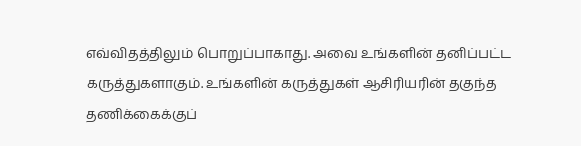எவ்விதத்திலும் பொறுப்பாகாது. அவை உங்களின் தனிப்பட்ட கருத்துகளாகும். உங்களின் கருத்துகள் ஆசிரியரின் தகுந்த தணிக்கைக்குப்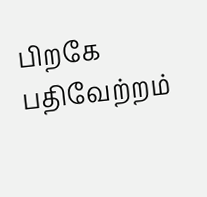பிறகே பதிவேற்றம்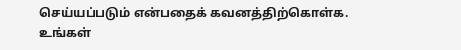செய்யப்படும் என்பதைக் கவனத்திற்கொள்க. உங்கள்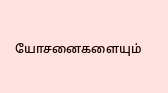யோசனைகளையும்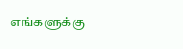எங்களுக்கு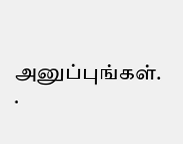அனுப்புங்கள். .